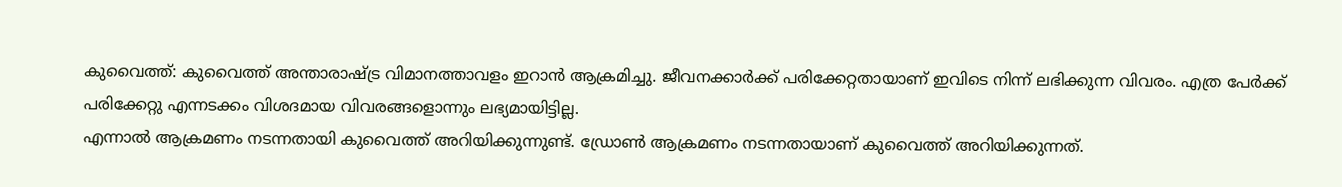കുവൈത്ത്: കുവൈത്ത് അന്താരാഷ്ട്ര വിമാനത്താവളം ഇറാൻ ആക്രമിച്ചു. ജീവനക്കാർക്ക് പരിക്കേറ്റതായാണ് ഇവിടെ നിന്ന് ലഭിക്കുന്ന വിവരം. എത്ര പേർക്ക് പരിക്കേറ്റു എന്നടക്കം വിശദമായ വിവരങ്ങളൊന്നും ലഭ്യമായിട്ടില്ല.
എന്നാൽ ആക്രമണം നടന്നതായി കുവൈത്ത് അറിയിക്കുന്നുണ്ട്. ഡ്രോൺ ആക്രമണം നടന്നതായാണ് കുവൈത്ത് അറിയിക്കുന്നത്.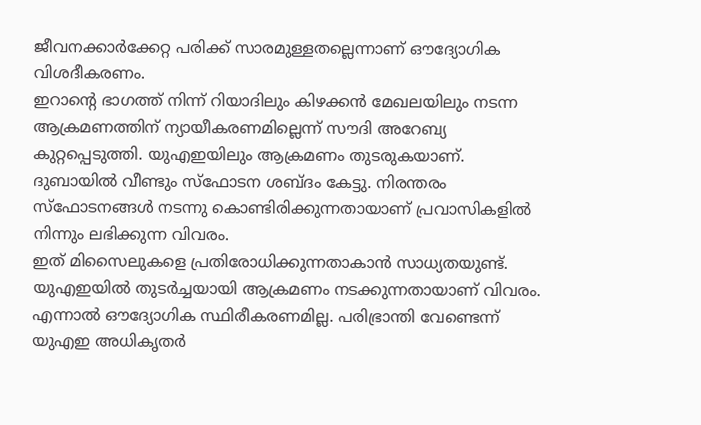ജീവനക്കാർക്കേറ്റ പരിക്ക് സാരമുള്ളതല്ലെന്നാണ് ഔദ്യോഗിക വിശദീകരണം.
ഇറാൻ്റെ ഭാഗത്ത് നിന്ന് റിയാദിലും കിഴക്കൻ മേഖലയിലും നടന്ന ആക്രമണത്തിന് ന്യായീകരണമില്ലെന്ന് സൗദി അറേബ്യ കുറ്റപ്പെടുത്തി. യുഎഇയിലും ആക്രമണം തുടരുകയാണ്. ദുബായിൽ വീണ്ടും സ്ഫോടന ശബ്ദം കേട്ടു. നിരന്തരം സ്ഫോടനങ്ങൾ നടന്നു കൊണ്ടിരിക്കുന്നതായാണ് പ്രവാസികളിൽ നിന്നും ലഭിക്കുന്ന വിവരം.
ഇത് മിസൈലുകളെ പ്രതിരോധിക്കുന്നതാകാൻ സാധ്യതയുണ്ട്. യുഎഇയിൽ തുടർച്ചയായി ആക്രമണം നടക്കുന്നതായാണ് വിവരം. എന്നാൽ ഔദ്യോഗിക സ്ഥിരീകരണമില്ല. പരിഭ്രാന്തി വേണ്ടെന്ന് യുഎഇ അധികൃതർ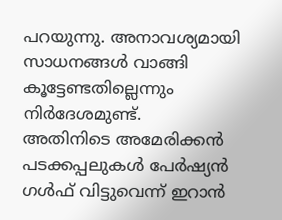പറയുന്നു. അനാവശ്യമായി സാധനങ്ങൾ വാങ്ങി കൂട്ടേണ്ടതില്ലെന്നും നിർദേശമുണ്ട്.
അതിനിടെ അമേരിക്കൻ പടക്കപ്പലുകൾ പേർഷ്യൻ ഗൾഫ് വിട്ടുവെന്ന് ഇറാൻ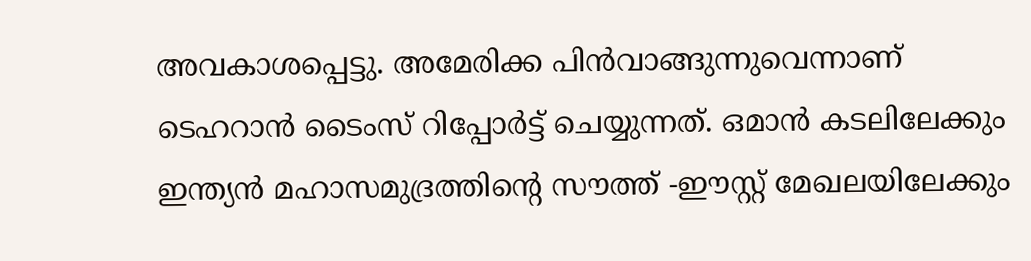അവകാശപ്പെട്ടു. അമേരിക്ക പിൻവാങ്ങുന്നുവെന്നാണ് ടെഹറാൻ ടൈംസ് റിപ്പോർട്ട് ചെയ്യുന്നത്. ഒമാൻ കടലിലേക്കും ഇന്ത്യൻ മഹാസമുദ്രത്തിന്റെ സൗത്ത് -ഈസ്റ്റ് മേഖലയിലേക്കും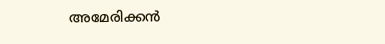അമേരിക്കൻ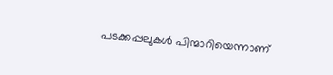പടക്കപ്പലുകൾ പിന്മാറിയെന്നാണ്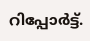റിപ്പോർട്ട്.